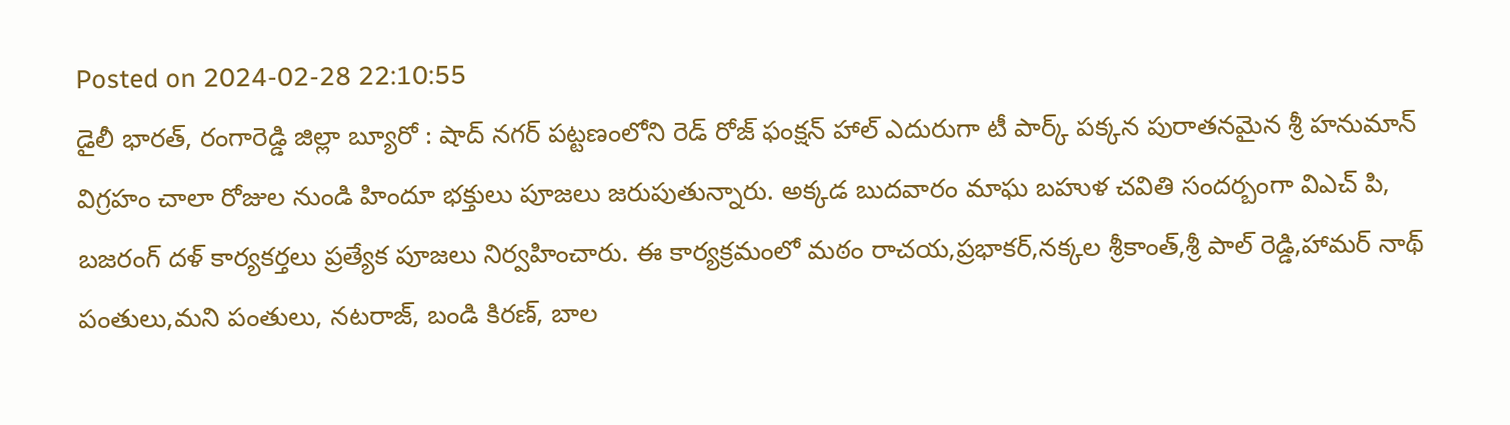Posted on 2024-02-28 22:10:55
డైలీ భారత్, రంగారెడ్డి జిల్లా బ్యూరో : షాద్ నగర్ పట్టణంలోని రెడ్ రోజ్ ఫంక్షన్ హాల్ ఎదురుగా టీ పార్క్ పక్కన పురాతనమైన శ్రీ హనుమాన్ విగ్రహం చాలా రోజుల నుండి హిందూ భక్తులు పూజలు జరుపుతున్నారు. అక్కడ బుదవారం మాఘ బహుళ చవితి సందర్బంగా విఎచ్ పి, బజరంగ్ దళ్ కార్యకర్తలు ప్రత్యేక పూజలు నిర్వహించారు. ఈ కార్యక్రమంలో మఠం రాచయ,ప్రభాకర్,నక్కల శ్రీకాంత్,శ్రీ పాల్ రెడ్డి,హామర్ నాథ్ పంతులు,మని పంతులు, నటరాజ్, బండి కిరణ్, బాల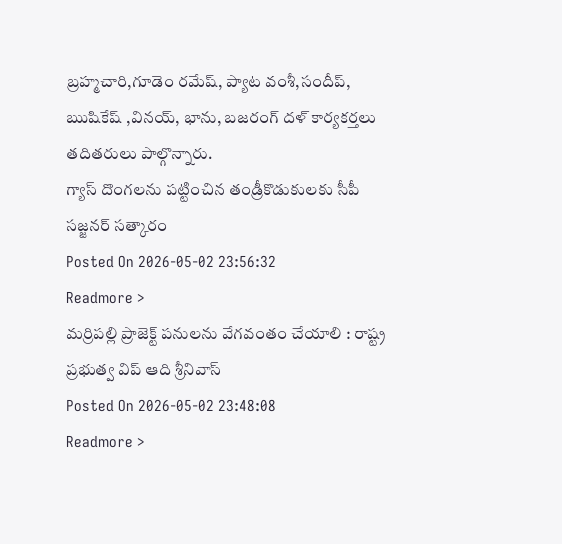బ్రహ్మచారి,గూడెం రమేష్, ప్యాట వంశీ,సందీప్, ఋషికేష్ ,వినయ్, భాను, బజరంగ్ దళ్ కార్యకర్తలు తదితరులు పాల్గొన్నారు.
గ్యాస్ దొంగలను పట్టించిన తండ్రీకొడుకులకు సీపీ సజ్జనర్ సత్కారం
Posted On 2026-05-02 23:56:32
Readmore >
మర్రిపల్లి ప్రాజెక్ట్ పనులను వేగవంతం చేయాలి : రాష్ట్ర ప్రభుత్వ విప్ ఆది శ్రీనివాస్
Posted On 2026-05-02 23:48:08
Readmore >